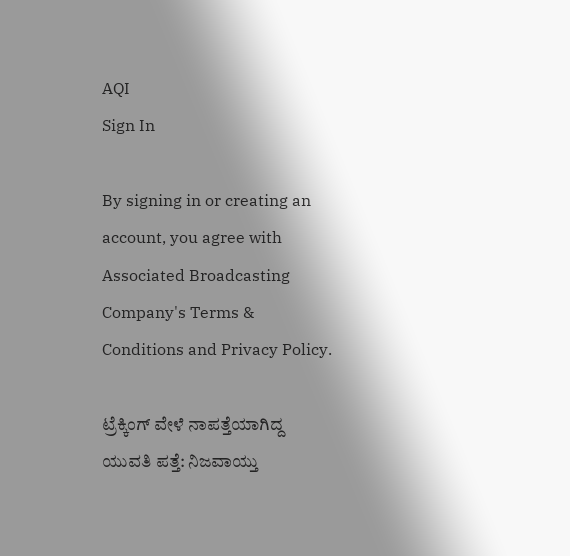AQI
Sign In

By signing in or creating an account, you agree with Associated Broadcasting Company's Terms & Conditions and Privacy Policy.

ಟ್ರೆಕ್ಕಿಂಗ್ ವೇಳೆ ನಾಪತ್ತೆಯಾಗಿದ್ದ ಯುವತಿ ಪತ್ತೆ: ನಿಜವಾಯ್ತು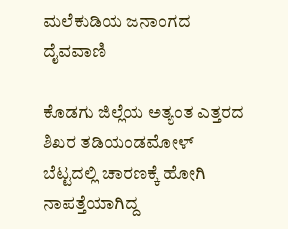ಮಲೆ‌ಕುಡಿಯ ಜನಾಂಗದ ದೈವವಾಣಿ

ಕೊಡಗು ಜಿಲ್ಲೆಯ ಅತ್ಯಂತ ಎತ್ತರದ ಶಿಖರ ತಡಿಯಂಡಮೋಳ್ ಬೆಟ್ಟದಲ್ಲಿ ಚಾರಣಕ್ಕೆ ಹೋಗಿ ನಾಪತ್ತೆಯಾಗಿದ್ದ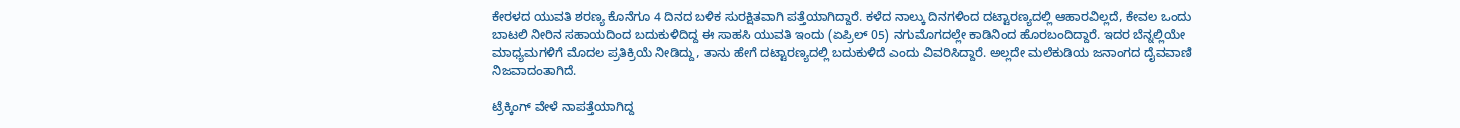ಕೇರಳದ ಯುವತಿ ಶರಣ್ಯ ಕೊನೆಗೂ 4 ದಿನದ ಬಳಿಕ ಸುರಕ್ಷಿತವಾಗಿ ಪತ್ತೆಯಾಗಿದ್ದಾರೆ. ಕಳೆದ ನಾಲ್ಕು ದಿನಗಳಿಂದ ದಟ್ಟಾರಣ್ಯದಲ್ಲಿ ಆಹಾರವಿಲ್ಲದೆ, ಕೇವಲ ಒಂದು ಬಾಟಲಿ ನೀರಿನ ಸಹಾಯದಿಂದ ಬದುಕುಳಿದಿದ್ದ ಈ ಸಾಹಸಿ ಯುವತಿ ಇಂದು (ಏಪ್ರಿಲ್ 05) ನಗುಮೊಗದಲ್ಲೇ ಕಾಡಿನಿಂದ ಹೊರಬಂದಿದ್ದಾರೆ. ಇದರ ಬೆನ್ನಲ್ಲಿಯೇ ಮಾಧ್ಯಮಗಳಿಗೆ ಮೊದಲ ಪ್ರತಿಕ್ರಿಯೆ ನೀಡಿದ್ದು, ತಾನು ಹೇಗೆ ದಟ್ಟಾರಣ್ಯದಲ್ಲಿ ಬದುಕುಳಿದೆ ಎಂದು ವಿವರಿಸಿದ್ದಾರೆ. ಅಲ್ಲದೇ ಮಲೆ‌ಕುಡಿಯ ಜನಾಂಗದ ದೈವವಾಣಿ ನಿಜವಾದಂತಾಗಿದೆ.

ಟ್ರೆಕ್ಕಿಂಗ್ ವೇಳೆ ನಾಪತ್ತೆಯಾಗಿದ್ದ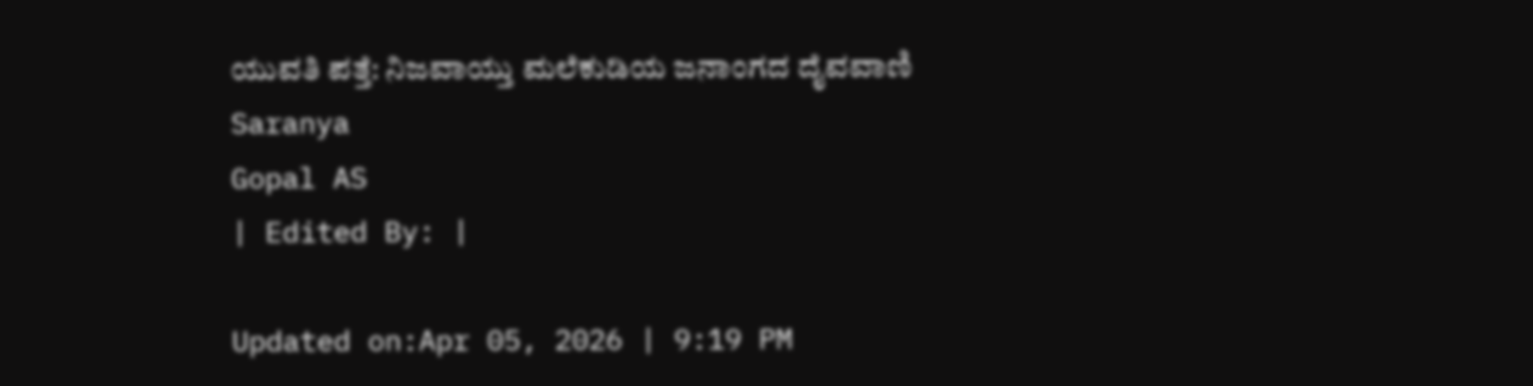ಯುವತಿ ಪತ್ತೆ: ನಿಜವಾಯ್ತು ಮಲೆ‌ಕುಡಿಯ ಜನಾಂಗದ ದೈವವಾಣಿ
Saranya
Gopal AS
| Edited By: |

Updated on:Apr 05, 2026 | 9:19 PM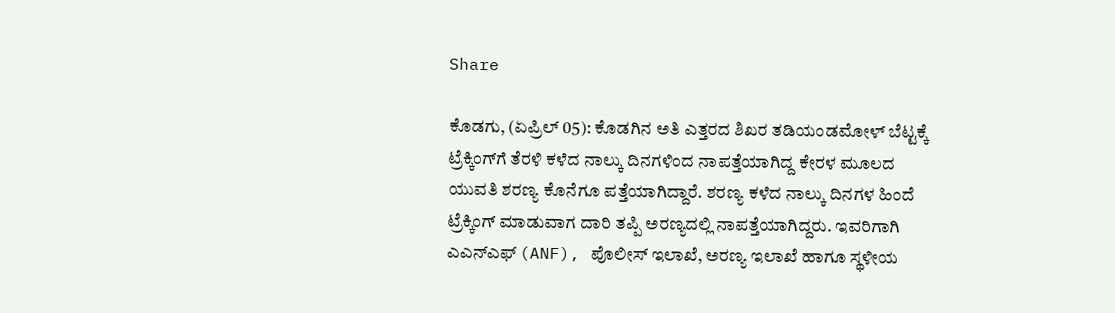Share

ಕೊಡಗು, (ಏಪ್ರಿಲ್ 05): ಕೊಡಗಿನ ಅತಿ ಎತ್ತರದ ಶಿಖರ ತಡಿಯಂಡಮೋಳ್ ಬೆಟ್ಟಕ್ಕೆ ಟ್ರೆಕ್ಕಿಂಗ್‌ಗೆ ತೆರಳಿ ಕಳೆದ ನಾಲ್ಕು ದಿನಗಳಿಂದ ನಾಪತ್ತೆಯಾಗಿದ್ದ ಕೇರಳ ಮೂಲದ ಯುವತಿ ಶರಣ್ಯ ಕೊನೆಗೂ ಪತ್ತೆಯಾಗಿದ್ದಾರೆ. ಶರಣ್ಯ ಕಳೆದ ನಾಲ್ಕು ದಿನಗಳ ಹಿಂದೆ ಟ್ರೆಕ್ಕಿಂಗ್ ಮಾಡುವಾಗ ದಾರಿ ತಪ್ಪಿ ಅರಣ್ಯದಲ್ಲಿ ನಾಪತ್ತೆಯಾಗಿದ್ದರು. ಇವರಿಗಾಗಿ ಎಎನ್‌ಎಫ್ (ANF), ಪೊಲೀಸ್ ಇಲಾಖೆ, ಅರಣ್ಯ ಇಲಾಖೆ ಹಾಗೂ ಸ್ಥಳೀಯ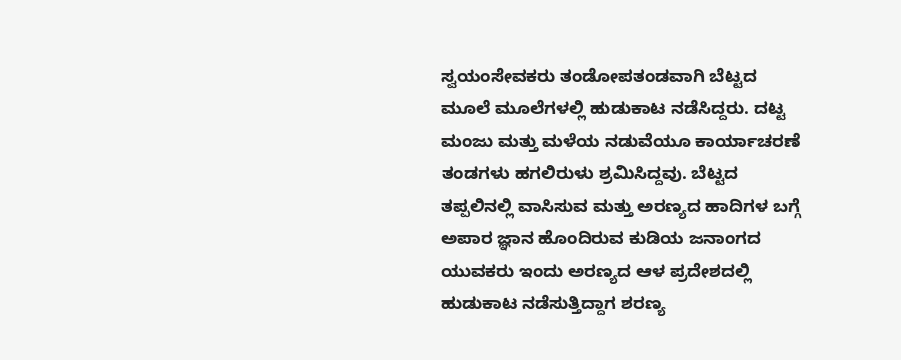ಸ್ವಯಂಸೇವಕರು ತಂಡೋಪತಂಡವಾಗಿ ಬೆಟ್ಟದ ಮೂಲೆ ಮೂಲೆಗಳಲ್ಲಿ ಹುಡುಕಾಟ ನಡೆಸಿದ್ದರು. ದಟ್ಟ ಮಂಜು ಮತ್ತು ಮಳೆಯ ನಡುವೆಯೂ ಕಾರ್ಯಾಚರಣೆ ತಂಡಗಳು ಹಗಲಿರುಳು ಶ್ರಮಿಸಿದ್ದವು. ಬೆಟ್ಟದ ತಪ್ಪಲಿನಲ್ಲಿ ವಾಸಿಸುವ ಮತ್ತು ಅರಣ್ಯದ ಹಾದಿಗಳ ಬಗ್ಗೆ ಅಪಾರ ಜ್ಞಾನ ಹೊಂದಿರುವ ಕುಡಿಯ ಜನಾಂಗದ ಯುವಕರು ಇಂದು ಅರಣ್ಯದ ಆಳ ಪ್ರದೇಶದಲ್ಲಿ ಹುಡುಕಾಟ ನಡೆಸುತ್ತಿದ್ದಾಗ ಶರಣ್ಯ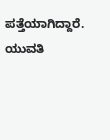ಪತ್ತೆಯಾಗಿದ್ದಾರೆ. ಯುವತಿ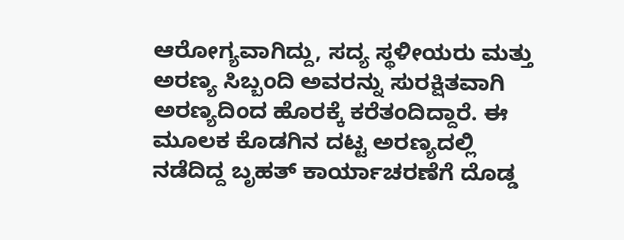ಆರೋಗ್ಯವಾಗಿದ್ದು, ಸದ್ಯ ಸ್ಥಳೀಯರು ಮತ್ತು ಅರಣ್ಯ ಸಿಬ್ಬಂದಿ ಅವರನ್ನು ಸುರಕ್ಷಿತವಾಗಿ ಅರಣ್ಯದಿಂದ ಹೊರಕ್ಕೆ ಕರೆತಂದಿದ್ದಾರೆ. ಈ ಮೂಲಕ ಕೊಡಗಿನ ದಟ್ಟ ಅರಣ್ಯದಲ್ಲಿ ನಡೆದಿದ್ದ ಬೃಹತ್ ಕಾರ್ಯಾಚರಣೆಗೆ ದೊಡ್ಡ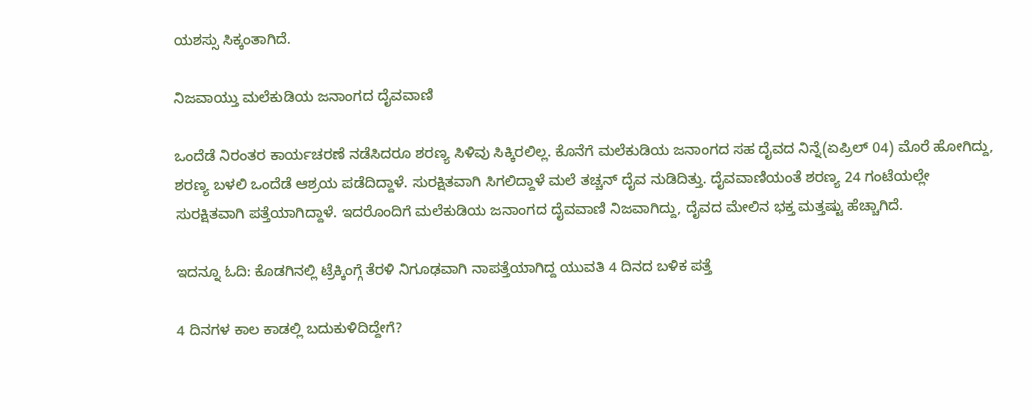ಯಶಸ್ಸು ಸಿಕ್ಕಂತಾಗಿದೆ.

ನಿಜವಾಯ್ತು ಮಲೆ‌ಕುಡಿಯ ಜನಾಂಗದ ದೈವವಾಣಿ

ಒಂದೆಡೆ ನಿರಂತರ ಕಾರ್ಯಚರಣೆ ನಡೆಸಿದರೂ ಶರಣ್ಯ ಸಿಳಿವು ಸಿಕ್ಕಿರಲಿಲ್ಲ. ಕೊನೆಗೆ ಮಲೆ‌ಕುಡಿಯ ಜನಾಂಗದ ಸಹ ದೈವದ ನಿನ್ನೆ(ಏಪ್ರಿಲ್ 04) ಮೊರೆ ಹೋಗಿದ್ದು, ಶರಣ್ಯ ಬಳಲಿ ಒಂದೆಡೆ ಆಶ್ರಯ ಪಡೆದಿದ್ದಾಳೆ. ಸುರಕ್ಷಿತವಾಗಿ ಸಿಗಲಿದ್ದಾಳೆ‌ ಮಲೆ ತಚ್ಚನ್ ದೈವ ನುಡಿದಿತ್ತು. ದೈವವಾಣಿಯಂತೆ ಶರಣ್ಯ 24 ಗಂಟೆಯಲ್ಲೇ ಸುರಕ್ಷಿತವಾಗಿ ಪತ್ತೆಯಾಗಿದ್ದಾಳೆ. ಇದರೊಂದಿಗೆ ಮಲೆ‌ಕುಡಿಯ ಜನಾಂಗದ ದೈವವಾಣಿ ನಿಜವಾಗಿದ್ದು, ದೈವದ ಮೇಲಿನ ಭಕ್ತ ಮತ್ತಷ್ಟು ಹೆಚ್ಚಾಗಿದೆ.

ಇದನ್ನೂ ಓದಿ: ಕೊಡಗಿನಲ್ಲಿ ಟ್ರೆಕ್ಕಿಂಗ್ಗೆ ತೆರಳಿ ನಿಗೂಢವಾಗಿ ನಾಪತ್ತೆಯಾಗಿದ್ದ ಯುವತಿ 4 ದಿನದ ಬಳಿಕ ಪತ್ತೆ

4 ದಿನಗಳ ಕಾಲ ಕಾಡಲ್ಲಿ ಬದುಕುಳಿದಿದ್ದೇಗೆ?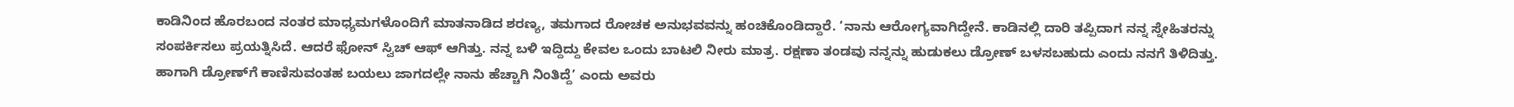ಕಾಡಿನಿಂದ ಹೊರಬಂದ ನಂತರ ಮಾಧ್ಯಮಗಳೊಂದಿಗೆ ಮಾತನಾಡಿದ ಶರಣ್ಯ, ತಮಗಾದ ರೋಚಕ ಅನುಭವವನ್ನು ಹಂಚಿಕೊಂಡಿದ್ದಾರೆ. ‘ನಾನು ಆರೋಗ್ಯವಾಗಿದ್ದೇನೆ. ಕಾಡಿನಲ್ಲಿ ದಾರಿ ತಪ್ಪಿದಾಗ ನನ್ನ ಸ್ನೇಹಿತರನ್ನು ಸಂಪರ್ಕಿಸಲು ಪ್ರಯತ್ನಿಸಿದೆ. ಆದರೆ ಫೋನ್ ಸ್ವಿಚ್ ಆಫ್ ಆಗಿತ್ತು. ನನ್ನ ಬಳಿ ಇದ್ದಿದ್ದು ಕೇವಲ ಒಂದು ಬಾಟಲಿ ನೀರು ಮಾತ್ರ. ರಕ್ಷಣಾ ತಂಡವು ನನ್ನನ್ನು ಹುಡುಕಲು ಡ್ರೋಣ್ ಬಳಸಬಹುದು ಎಂದು ನನಗೆ ತಿಳಿದಿತ್ತು. ಹಾಗಾಗಿ ಡ್ರೋಣ್‌ಗೆ ಕಾಣಿಸುವಂತಹ ಬಯಲು ಜಾಗದಲ್ಲೇ ನಾನು ಹೆಚ್ಚಾಗಿ ನಿಂತಿದ್ದೆ’ ಎಂದು ಅವರು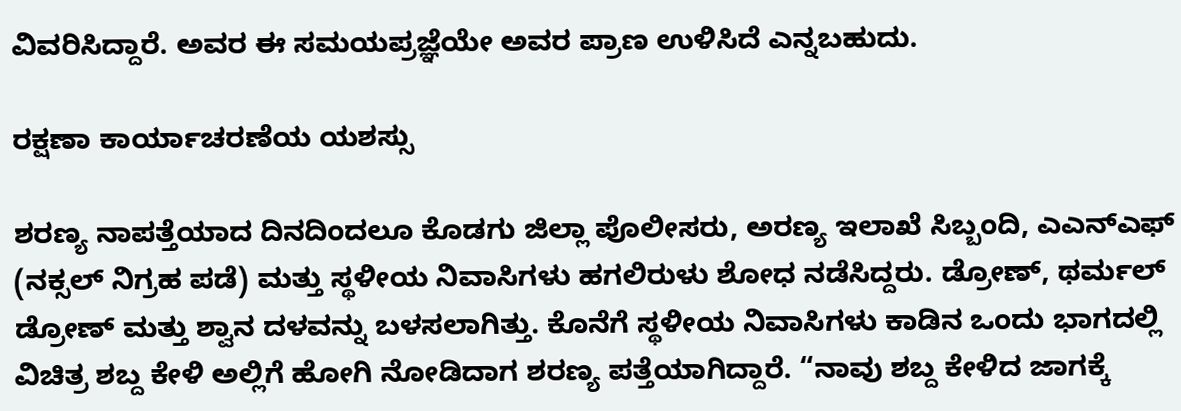ವಿವರಿಸಿದ್ದಾರೆ. ಅವರ ಈ ಸಮಯಪ್ರಜ್ಞೆಯೇ ಅವರ ಪ್ರಾಣ ಉಳಿಸಿದೆ ಎನ್ನಬಹುದು.

ರಕ್ಷಣಾ ಕಾರ್ಯಾಚರಣೆಯ ಯಶಸ್ಸು

ಶರಣ್ಯ ನಾಪತ್ತೆಯಾದ ದಿನದಿಂದಲೂ ಕೊಡಗು ಜಿಲ್ಲಾ ಪೊಲೀಸರು, ಅರಣ್ಯ ಇಲಾಖೆ ಸಿಬ್ಬಂದಿ, ಎಎನ್‌ಎಫ್ (ನಕ್ಸಲ್ ನಿಗ್ರಹ ಪಡೆ) ಮತ್ತು ಸ್ಥಳೀಯ ನಿವಾಸಿಗಳು ಹಗಲಿರುಳು ಶೋಧ ನಡೆಸಿದ್ದರು. ಡ್ರೋಣ್, ಥರ್ಮಲ್ ಡ್ರೋಣ್ ಮತ್ತು ಶ್ವಾನ ದಳವನ್ನು ಬಳಸಲಾಗಿತ್ತು. ಕೊನೆಗೆ ಸ್ಥಳೀಯ ನಿವಾಸಿಗಳು ಕಾಡಿನ ಒಂದು ಭಾಗದಲ್ಲಿ ವಿಚಿತ್ರ ಶಬ್ದ ಕೇಳಿ ಅಲ್ಲಿಗೆ ಹೋಗಿ ನೋಡಿದಾಗ ಶರಣ್ಯ ಪತ್ತೆಯಾಗಿದ್ದಾರೆ. “ನಾವು ಶಬ್ದ ಕೇಳಿದ ಜಾಗಕ್ಕೆ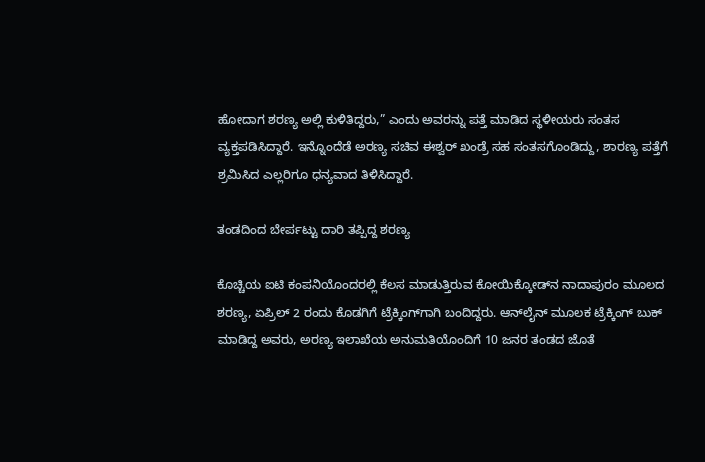ಹೋದಾಗ ಶರಣ್ಯ ಅಲ್ಲಿ ಕುಳಿತಿದ್ದರು,” ಎಂದು ಅವರನ್ನು ಪತ್ತೆ ಮಾಡಿದ ಸ್ಥಳೀಯರು ಸಂತಸ ವ್ಯಕ್ತಪಡಿಸಿದ್ದಾರೆ. ಇನ್ನೊಂದೆಡೆ ಅರಣ್ಯ ಸಚಿವ ಈಶ್ವರ್ ಖಂಡ್ರೆ ಸಹ ಸಂತಸಗೊಂಡಿದ್ದು, ಶಾರಣ್ಯ ಪತ್ತೆಗೆ ಶ್ರಮಿಸಿದ ಎಲ್ಲರಿಗೂ ಧನ್ಯವಾದ ತಿಳಿಸಿದ್ದಾರೆ.

ತಂಡದಿಂದ ಬೇರ್ಪಟ್ಟು ದಾರಿ ತಪ್ಪಿದ್ದ ಶರಣ್ಯ

ಕೊಚ್ಚಿಯ ಐಟಿ ಕಂಪನಿಯೊಂದರಲ್ಲಿ ಕೆಲಸ ಮಾಡುತ್ತಿರುವ ಕೋಯಿಕ್ಕೋಡ್‌ನ ನಾದಾಪುರಂ ಮೂಲದ ಶರಣ್ಯ, ಏಪ್ರಿಲ್ 2 ರಂದು ಕೊಡಗಿಗೆ ಟ್ರೆಕ್ಕಿಂಗ್‌ಗಾಗಿ ಬಂದಿದ್ದರು. ಆನ್‌ಲೈನ್ ಮೂಲಕ ಟ್ರೆಕ್ಕಿಂಗ್ ಬುಕ್ ಮಾಡಿದ್ದ ಅವರು, ಅರಣ್ಯ ಇಲಾಖೆಯ ಅನುಮತಿಯೊಂದಿಗೆ 10 ಜನರ ತಂಡದ ಜೊತೆ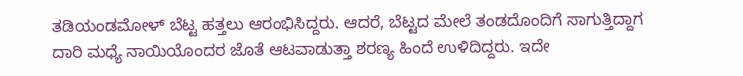ತಡಿಯಂಡಮೋಳ್ ಬೆಟ್ಟ ಹತ್ತಲು ಆರಂಭಿಸಿದ್ದರು. ಆದರೆ, ಬೆಟ್ಟದ ಮೇಲೆ ತಂಡದೊಂದಿಗೆ ಸಾಗುತ್ತಿದ್ದಾಗ ದಾರಿ ಮಧ್ಯೆ ನಾಯಿಯೊಂದರ ಜೊತೆ ಆಟವಾಡುತ್ತಾ ಶರಣ್ಯ ಹಿಂದೆ ಉಳಿದಿದ್ದರು. ಇದೇ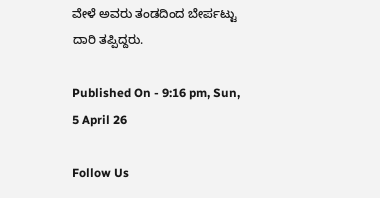ವೇಳೆ ಅವರು ತಂಡದಿಂದ ಬೇರ್ಪಟ್ಟು ದಾರಿ ತಪ್ಪಿದ್ದರು.

Published On - 9:16 pm, Sun, 5 April 26

Follow Us